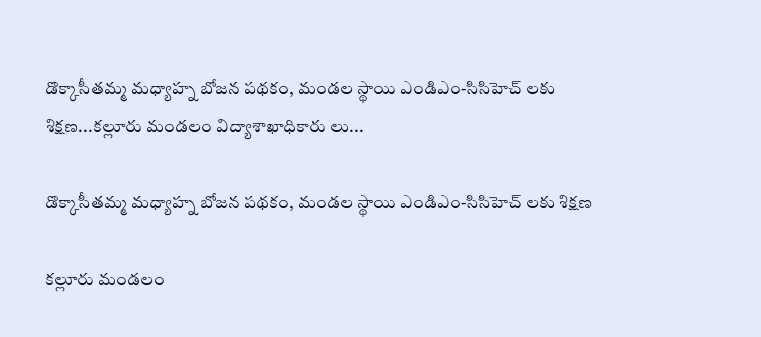డొక్కాసీతమ్మ మధ్యాహ్న బోజన పథకం, మండల స్థాయి ఎండిఎం-సిసిహెచ్ లకు శిక్షణ...కల్లూరు మండలం విద్యాశాఖాధికారు లు...

డొక్కాసీతమ్మ మధ్యాహ్న బోజన పథకం, మండల స్థాయి ఎండిఎం-సిసిహెచ్ లకు శిక్షణ

కల్లూరు మండలం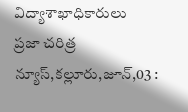విద్యాశాఖాధికారులు
ప్రజా చరిత్ర న్యూస్,కల్లూరు,జూన్,03 :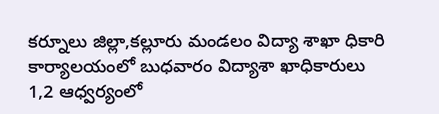కర్నూలు జిల్లా,కల్లూరు మండలం విద్యా శాఖా ధికారి కార్యాలయంలో బుధవారం విద్యాశా ఖాధికారులు 1,2 ఆధ్వర్యంలో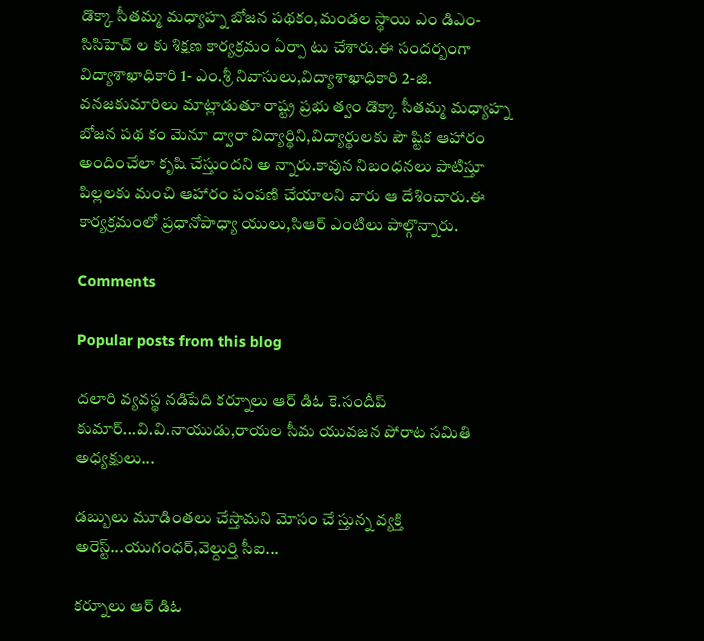డొక్కా సీతమ్మ మధ్యాహ్న బోజన పథకం,మండల స్థాయి ఎం డిఎం-సిసిహెచ్ ల కు శిక్షణ కార్యక్రమం ఏర్పా టు చేశారు.ఈ సందర్బంగా విద్యాశాఖాధికారి 1- ఎం.శ్రీ నివాసులు,విద్యాశాఖాధికారి 2-జి. వనజకుమారిలు మాట్లాడుతూ రాష్ట్ర ప్రభు త్వం డొక్కా సీతమ్మ మధ్యాహ్న బోజన పథ కం మెనూ ద్వారా విద్యార్థిని,విద్యార్థులకు పౌ ష్టిక ఆహారం అందించేలా కృషి చేస్తుందని అ న్నారు.కావున నిబంధనలు పాటిస్తూ పిల్లలకు మంచి ఆహారం పంపణి చేయాలని వారు ఆ దేశించారు.ఈ కార్యక్రమంలో ప్రధానోపాధ్యా యులు,సిఆర్ ఎంటిలు పాల్గొన్నారు.

Comments

Popular posts from this blog

దలారి వ్యవస్థ నడిపేది కర్నూలు ఆర్ డిఓ కె.సందీప్ కుమార్...వి.వి.నాయుడు,రాయల సీమ యువజన పోరాట సమితి అధ్యక్షులు...

డబ్బులు మూడింతలు చేస్తామని మోసం చే స్తున్న వ్యక్తి అరెస్ట్...యుగంధర్,వెల్దుర్తి సీఐ...

కర్నూలు ఆర్ డిఓ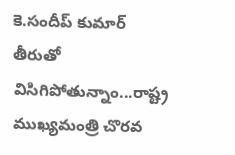కె.సందీప్ కుమార్ తీరుతో విసిగిపోతున్నాం...రాష్ట్ర ముఖ్యమంత్రి చొరవ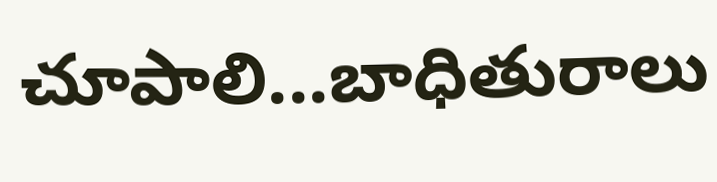చూపాలి...బాధితురాలు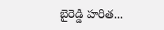బైరెడ్డి హరిత...